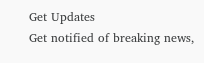Get Updates
Get notified of breaking news,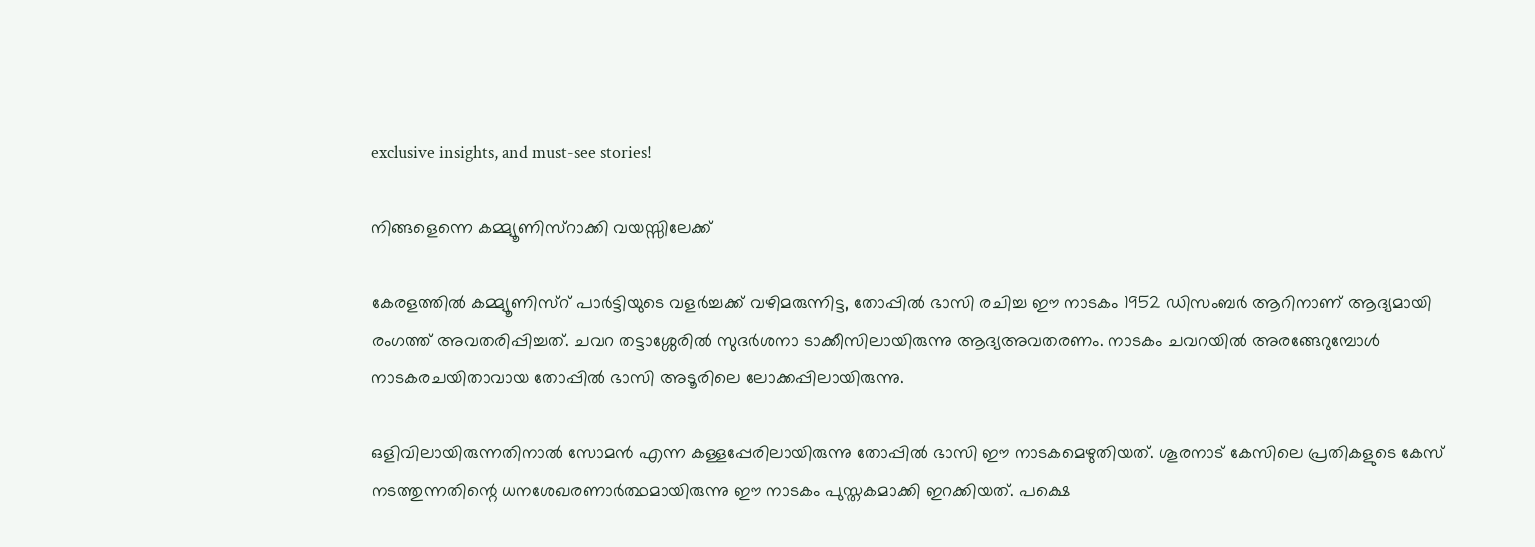exclusive insights, and must-see stories!

നിങ്ങളെന്നെ കമ്മ്യൂണിസ്റാക്കി വയസ്സിലേക്ക്

കേരളത്തില്‍ കമ്മ്യൂണിസ്റ് പാര്‍ട്ടിയുടെ വളര്‍ച്ചക്ക് വഴിമരുന്നിട്ട, തോപ്പില്‍ ഭാസി രചിച്ച ഈ നാടകം 1952 ഡിസംബര്‍ ആറിനാണ് ആദ്യമായി രംഗത്ത് അവതരിപ്പിച്ചത്. ചവറ തട്ടാശ്ശേരില്‍ സുദര്‍ശനാ ടാക്കീസിലായിരുന്നു ആദ്യഅവതരണം. നാടകം ചവറയില്‍ അരങ്ങേറുമ്പോള്‍ നാടകരചയിതാവായ തോപ്പില്‍ ഭാസി അടൂരിലെ ലോക്കപ്പിലായിരുന്നു.

ഒളിവിലായിരുന്നതിനാല്‍ സോമന്‍ എന്ന കള്ളപ്പേരിലായിരുന്നു തോപ്പില്‍ ഭാസി ഈ നാടകമെഴുതിയത്. ശൂരനാട് കേസിലെ പ്രതികളുടെ കേസ് നടത്തുന്നതിന്റെ ധനശേഖരണാര്‍ത്ഥമായിരുന്നു ഈ നാടകം പുസ്തകമാക്കി ഇറക്കിയത്. പക്ഷെ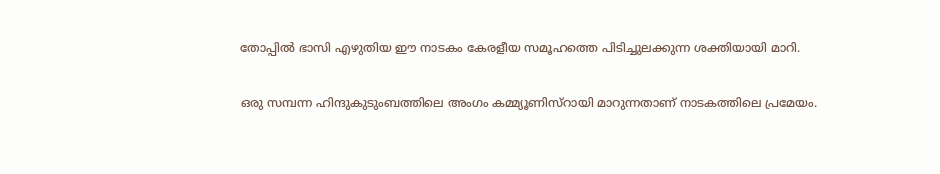തോപ്പില്‍ ഭാസി എഴുതിയ ഈ നാടകം കേരളീയ സമൂഹത്തെ പിടിച്ചുലക്കുന്ന ശക്തിയായി മാറി.

ഒരു സമ്പന്ന ഹിന്ദുകുടുംബത്തിലെ അംഗം കമ്മ്യൂണിസ്റായി മാറുന്നതാണ് നാടകത്തിലെ പ്രമേയം.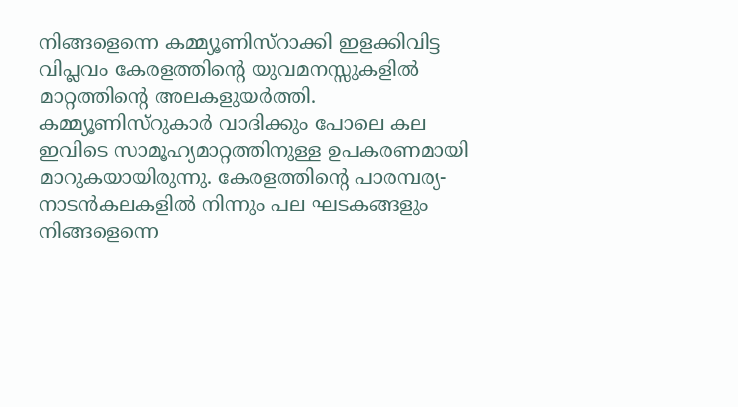നിങ്ങളെന്നെ കമ്മ്യൂണിസ്റാക്കി ഇളക്കിവിട്ട വിപ്ലവം കേരളത്തിന്റെ യുവമനസ്സുകളില്‍ മാറ്റത്തിന്റെ അലകളുയര്‍ത്തി. കമ്മ്യൂണിസ്റുകാര്‍ വാദിക്കും പോലെ കല ഇവിടെ സാമൂഹ്യമാറ്റത്തിനുള്ള ഉപകരണമായി മാറുകയായിരുന്നു. കേരളത്തിന്റെ പാരമ്പര്യ-നാടന്‍കലകളില്‍ നിന്നും പല ഘടകങ്ങളും നിങ്ങളെന്നെ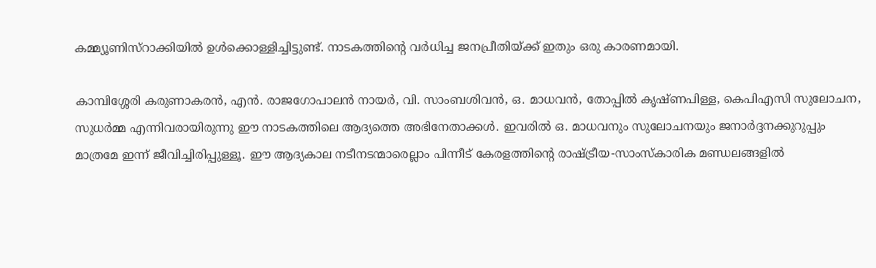കമ്മ്യൂണിസ്റാക്കിയില്‍ ഉള്‍ക്കൊള്ളിച്ചിട്ടുണ്ട്. നാടകത്തിന്റെ വര്‍ധിച്ച ജനപ്രീതിയ്ക്ക് ഇതും ഒരു കാരണമായി.

കാമ്പിശ്ശേരി കരുണാകരന്‍, എന്‍. രാജഗോപാലന്‍ നായര്‍, വി. സാംബശിവന്‍, ഒ. മാധവന്‍, തോപ്പില്‍ കൃഷ്ണപിള്ള, കെപിഎസി സുലോചന, സുധര്‍മ്മ എന്നിവരായിരുന്നു ഈ നാടകത്തിലെ ആദ്യത്തെ അഭിനേതാക്കള്‍. ഇവരില്‍ ഒ. മാധവനും സുലോചനയും ജനാര്‍ദ്ദനക്കുറുപ്പും മാത്രമേ ഇന്ന് ജീവിച്ചിരിപ്പുള്ളൂ. ഈ ആദ്യകാല നടീനടന്മാരെല്ലാം പിന്നീട് കേരളത്തിന്റെ രാഷ്ട്രീയ-സാംസ്കാരിക മണ്ഡലങ്ങളില്‍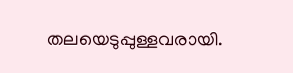തലയെടുപ്പുള്ളവരായി.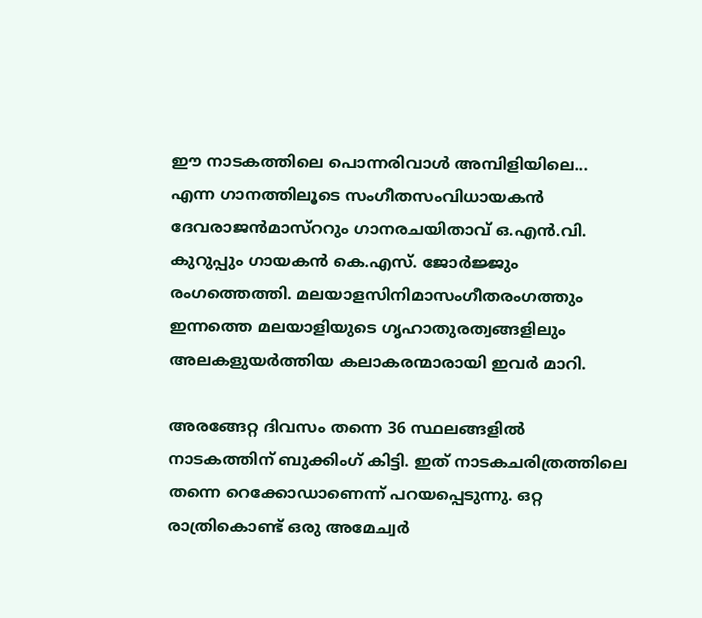ഈ നാടകത്തിലെ പൊന്നരിവാള്‍ അമ്പിളിയിലെ... എന്ന ഗാനത്തിലൂടെ സംഗീതസംവിധായകന്‍ ദേവരാജന്‍മാസ്ററും ഗാനരചയിതാവ് ഒ.എന്‍.വി. കുറുപ്പും ഗായകന്‍ കെ.എസ്. ജോര്‍ജ്ജും രംഗത്തെത്തി. മലയാളസിനിമാസംഗീതരംഗത്തും ഇന്നത്തെ മലയാളിയുടെ ഗൃഹാതുരത്വങ്ങളിലും അലകളുയര്‍ത്തിയ കലാകരന്മാരായി ഇവര്‍ മാറി.

അരങ്ങേറ്റ ദിവസം തന്നെ 36 സ്ഥലങ്ങളില്‍ നാടകത്തിന് ബുക്കിംഗ് കിട്ടി. ഇത് നാടകചരിത്രത്തിലെ തന്നെ റെക്കോഡാണെന്ന് പറയപ്പെടുന്നു. ഒറ്റ രാത്രികൊണ്ട് ഒരു അമേച്വര്‍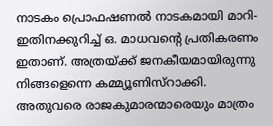നാടകം പ്രൊഫഷണല്‍ നാടകമായി മാറി- ഇതിനക്കുറിച്ച് ഒ. മാധവന്റെ പ്രതികരണം ഇതാണ്. അത്രയ്ക്ക് ജനകീയമായിരുന്നു നിങ്ങളെന്നെ കമ്മ്യൂണിസ്റാക്കി. അതുവരെ രാജകുമാരന്മാരെയും മാത്രം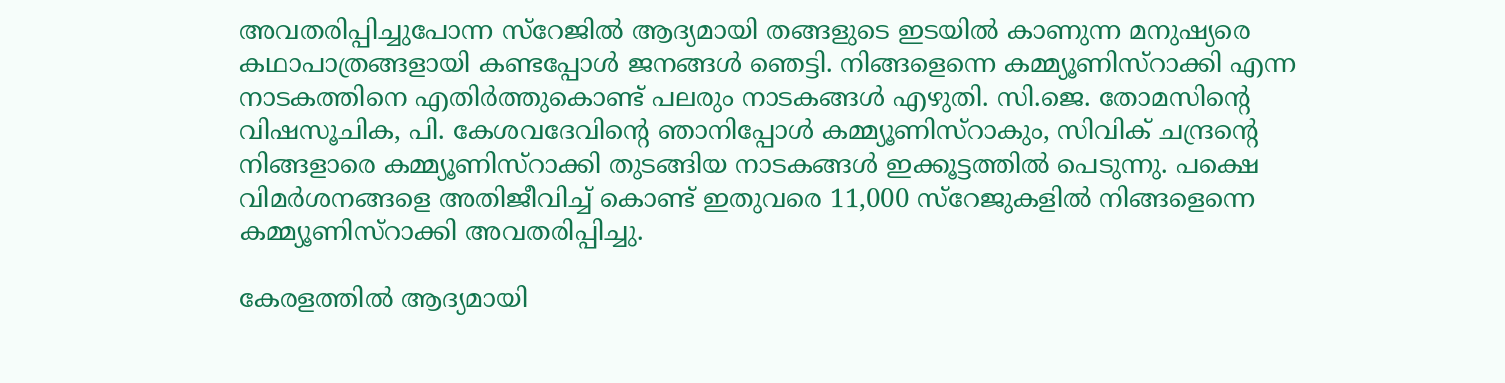അവതരിപ്പിച്ചുപോന്ന സ്റേജില്‍ ആദ്യമായി തങ്ങളുടെ ഇടയില്‍ കാണുന്ന മനുഷ്യരെ കഥാപാത്രങ്ങളായി കണ്ടപ്പോള്‍ ജനങ്ങള്‍ ഞെട്ടി. നിങ്ങളെന്നെ കമ്മ്യൂണിസ്റാക്കി എന്ന നാടകത്തിനെ എതിര്‍ത്തുകൊണ്ട് പലരും നാടകങ്ങള്‍ എഴുതി. സി.ജെ. തോമസിന്റെ വിഷസൂചിക, പി. കേശവദേവിന്റെ ഞാനിപ്പോള്‍ കമ്മ്യൂണിസ്റാകും, സിവിക് ചന്ദ്രന്റെ നിങ്ങളാരെ കമ്മ്യൂണിസ്റാക്കി തുടങ്ങിയ നാടകങ്ങള്‍ ഇക്കൂട്ടത്തില്‍ പെടുന്നു. പക്ഷെ വിമര്‍ശനങ്ങളെ അതിജീവിച്ച് കൊണ്ട് ഇതുവരെ 11,000 സ്റേജുകളില്‍ നിങ്ങളെന്നെ കമ്മ്യൂണിസ്റാക്കി അവതരിപ്പിച്ചു.

കേരളത്തില്‍ ആദ്യമായി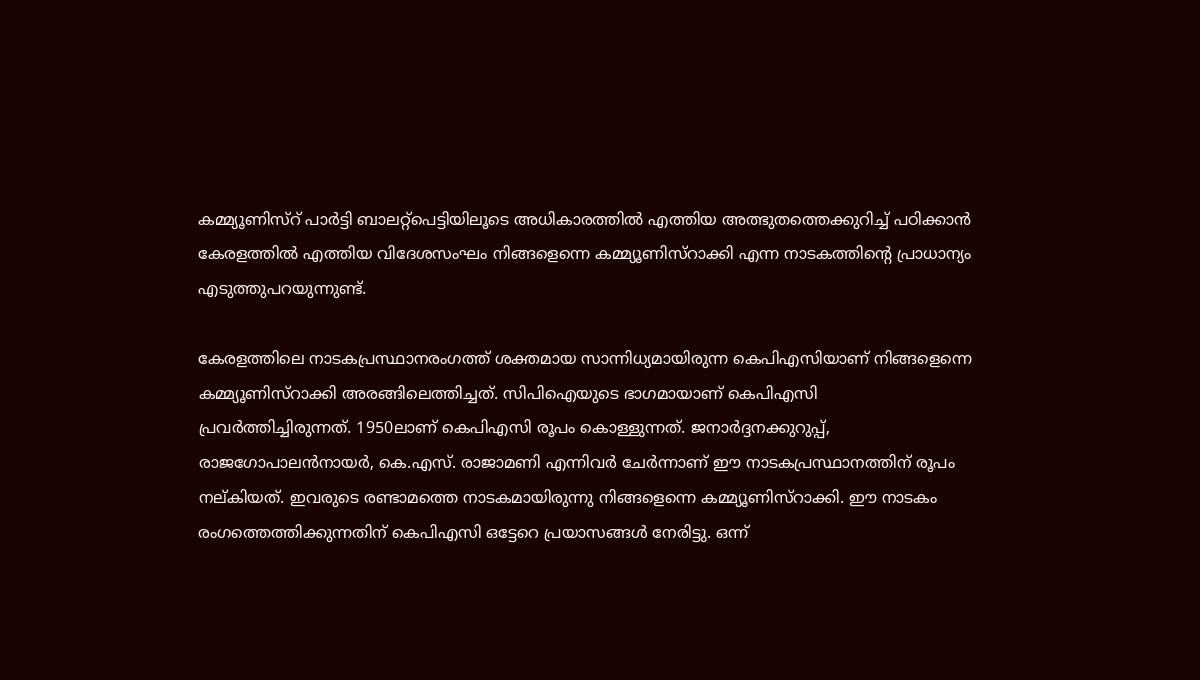കമ്മ്യൂണിസ്റ് പാര്‍ട്ടി ബാലറ്റ്പെട്ടിയിലൂടെ അധികാരത്തില്‍ എത്തിയ അത്ഭുതത്തെക്കുറിച്ച് പഠിക്കാന്‍ കേരളത്തില്‍ എത്തിയ വിദേശസംഘം നിങ്ങളെന്നെ കമ്മ്യൂണിസ്റാക്കി എന്ന നാടകത്തിന്റെ പ്രാധാന്യം എടുത്തുപറയുന്നുണ്ട്.

കേരളത്തിലെ നാടകപ്രസ്ഥാനരംഗത്ത് ശക്തമായ സാന്നിധ്യമായിരുന്ന കെപിഎസിയാണ് നിങ്ങളെന്നെ കമ്മ്യൂണിസ്റാക്കി അരങ്ങിലെത്തിച്ചത്. സിപിഐയുടെ ഭാഗമായാണ് കെപിഎസി പ്രവര്‍ത്തിച്ചിരുന്നത്. 1950ലാണ് കെപിഎസി രൂപം കൊള്ളുന്നത്. ജനാര്‍ദ്ദനക്കുറുപ്പ്, രാജഗോപാലന്‍നായര്‍, കെ.എസ്. രാജാമണി എന്നിവര്‍ ചേര്‍ന്നാണ് ഈ നാടകപ്രസ്ഥാനത്തിന് രൂപം നല്കിയത്. ഇവരുടെ രണ്ടാമത്തെ നാടകമായിരുന്നു നിങ്ങളെന്നെ കമ്മ്യൂണിസ്റാക്കി. ഈ നാടകം രംഗത്തെത്തിക്കുന്നതിന് കെപിഎസി ഒട്ടേറെ പ്രയാസങ്ങള്‍ നേരിട്ടു. ഒന്ന്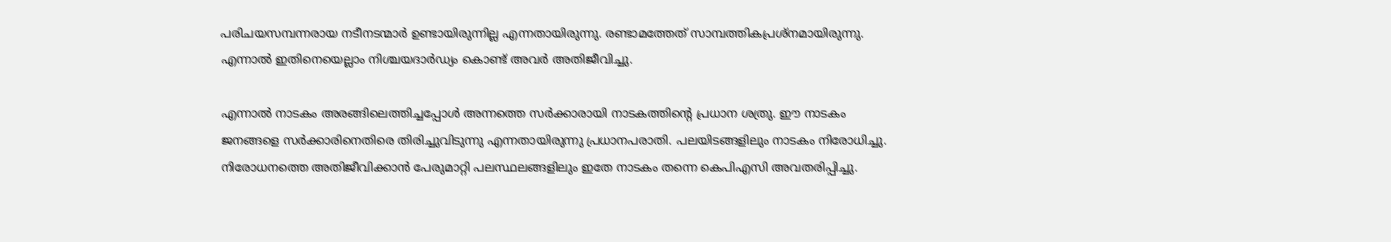പരിചയസമ്പന്നരായ നടീനടന്മാര്‍ ഉണ്ടായിരുന്നില്ല എന്നതായിരുന്നു. രണ്ടാമത്തേത് സാമ്പത്തികപ്രശ്നമായിരുന്നു. എന്നാല്‍ ഇതിനെയെല്ലാം നിശ്ചയദാര്‍ഡ്യം കൊണ്ട് അവര്‍ അതിജീവിച്ചു.

എന്നാല്‍ നാടകം അരങ്ങിലെത്തിച്ചപ്പോള്‍ അന്നത്തെ സര്‍ക്കാരായി നാടകത്തിന്റെ പ്രധാന ശത്രു. ഈ നാടകം ജനങ്ങളെ സര്‍ക്കാരിനെതിരെ തിരിച്ചുവിടുന്നു എന്നതായിരുന്നു പ്രധാനപരാതി. പലയിടങ്ങളിലും നാടകം നിരോധിച്ചു. നിരോധനത്തെ അതിജീവിക്കാന്‍ പേരുമാറ്റി പലസ്ഥലങ്ങളിലും ഇതേ നാടകം തന്നെ കെപിഎസി അവതരിപ്പിച്ചു.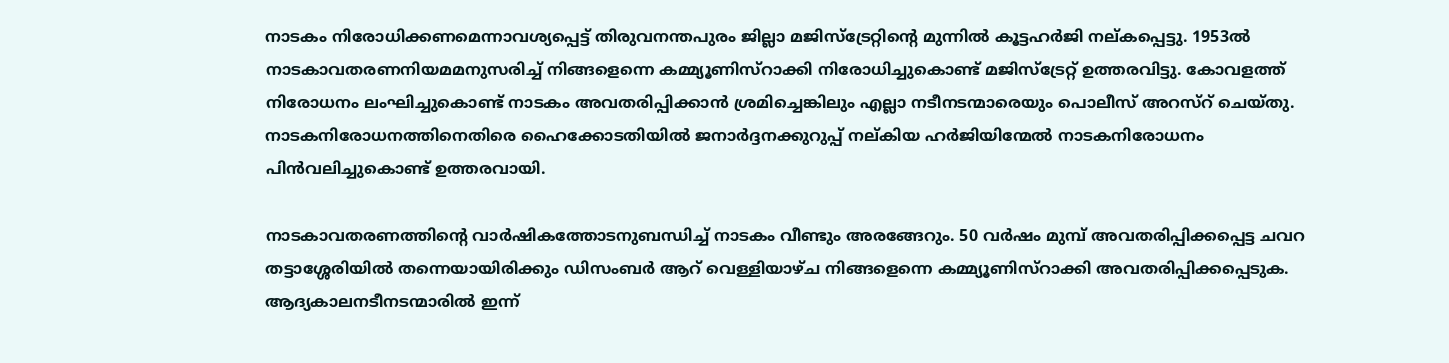നാടകം നിരോധിക്കണമെന്നാവശ്യപ്പെട്ട് തിരുവനന്തപുരം ജില്ലാ മജിസ്ട്രേറ്റിന്റെ മുന്നില്‍ കൂട്ടഹര്‍ജി നല്കപ്പെട്ടു. 1953ല്‍ നാടകാവതരണനിയമമനുസരിച്ച് നിങ്ങളെന്നെ കമ്മ്യൂണിസ്റാക്കി നിരോധിച്ചുകൊണ്ട് മജിസ്ട്രേറ്റ് ഉത്തരവിട്ടു. കോവളത്ത് നിരോധനം ലംഘിച്ചുകൊണ്ട് നാടകം അവതരിപ്പിക്കാന്‍ ശ്രമിച്ചെങ്കിലും എല്ലാ നടീനടന്മാരെയും പൊലീസ് അറസ്റ് ചെയ്തു. നാടകനിരോധനത്തിനെതിരെ ഹൈക്കോടതിയില്‍ ജനാര്‍ദ്ദനക്കുറുപ്പ് നല്കിയ ഹര്‍ജിയിന്മേല്‍ നാടകനിരോധനം പിന്‍വലിച്ചുകൊണ്ട് ഉത്തരവായി.

നാടകാവതരണത്തിന്റെ വാര്‍ഷികത്തോടനുബന്ധിച്ച് നാടകം വീണ്ടും അരങ്ങേറും. 50 വര്‍ഷം മുമ്പ് അവതരിപ്പിക്കപ്പെട്ട ചവറ തട്ടാശ്ശേരിയില്‍ തന്നെയായിരിക്കും ഡിസംബര്‍ ആറ് വെള്ളിയാഴ്ച നിങ്ങളെന്നെ കമ്മ്യൂണിസ്റാക്കി അവതരിപ്പിക്കപ്പെടുക. ആദ്യകാലനടീനടന്മാരില്‍ ഇന്ന്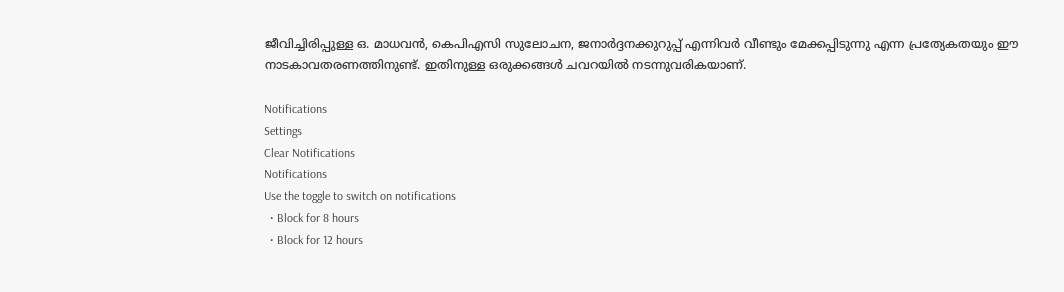ജീവിച്ചിരിപ്പുള്ള ഒ. മാധവന്‍, കെപിഎസി സുലോചന, ജനാര്‍ദ്ദനക്കുറുപ്പ് എന്നിവര്‍ വീണ്ടും മേക്കപ്പിടുന്നു എന്ന പ്രത്യേകതയും ഈ നാടകാവതരണത്തിനുണ്ട്. ഇതിനുള്ള ഒരുക്കങ്ങള്‍ ചവറയില്‍ നടന്നുവരികയാണ്.

Notifications
Settings
Clear Notifications
Notifications
Use the toggle to switch on notifications
  • Block for 8 hours
  • Block for 12 hours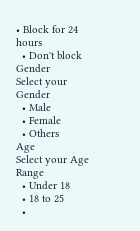• Block for 24 hours
  • Don't block
Gender
Select your Gender
  • Male
  • Female
  • Others
Age
Select your Age Range
  • Under 18
  • 18 to 25
  •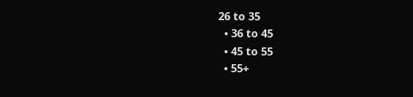26 to 35
  • 36 to 45
  • 45 to 55
  • 55+